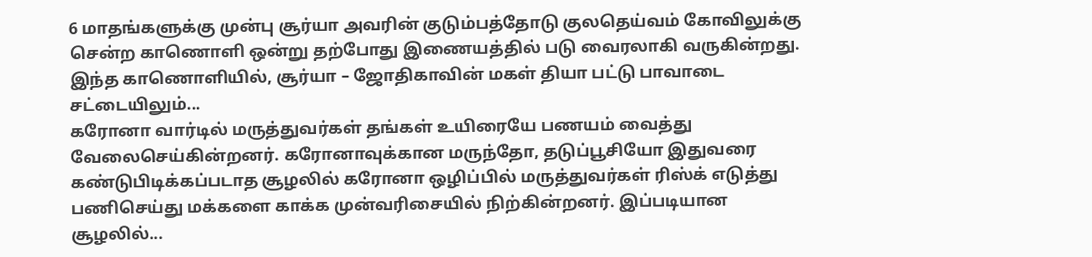6 மாதங்களுக்கு முன்பு சூர்யா அவரின் குடும்பத்தோடு குலதெய்வம் கோவிலுக்கு சென்ற காணொளி ஒன்று தற்போது இணையத்தில் படு வைரலாகி வருகின்றது. இந்த காணொளியில், சூர்யா – ஜோதிகாவின் மகள் தியா பட்டு பாவாடை சட்டையிலும்...
கரோனா வார்டில் மருத்துவர்கள் தங்கள் உயிரையே பணயம் வைத்து வேலைசெய்கின்றனர். கரோனாவுக்கான மருந்தோ, தடுப்பூசியோ இதுவரை கண்டுபிடிக்கப்படாத சூழலில் கரோனா ஒழிப்பில் மருத்துவர்கள் ரிஸ்க் எடுத்து பணிசெய்து மக்களை காக்க முன்வரிசையில் நிற்கின்றனர். இப்படியான சூழலில்...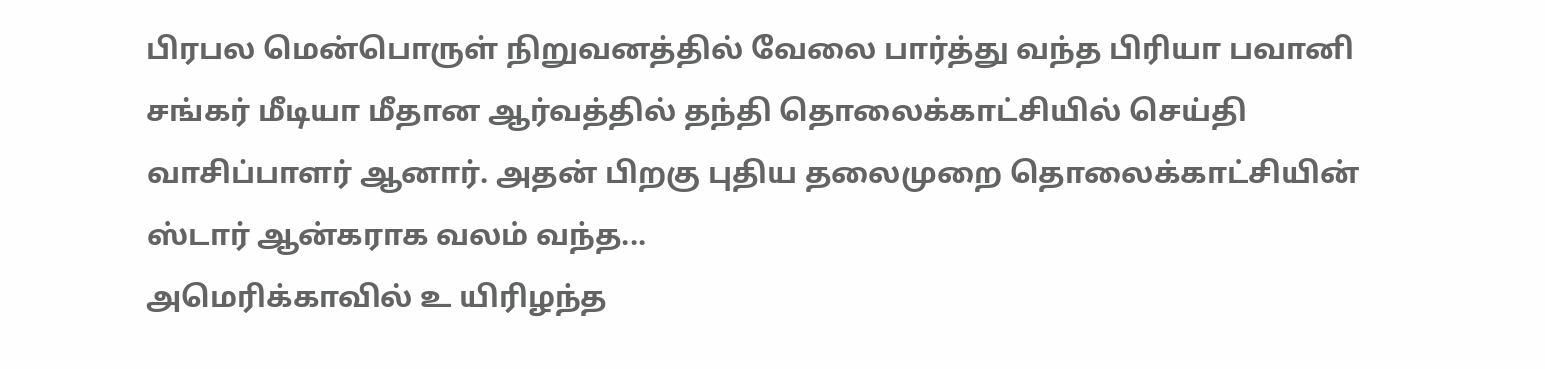பிரபல மென்பொருள் நிறுவனத்தில் வேலை பார்த்து வந்த பிரியா பவானி சங்கர் மீடியா மீதான ஆர்வத்தில் தந்தி தொலைக்காட்சியில் செய்தி வாசிப்பாளர் ஆனார். அதன் பிறகு புதிய தலைமுறை தொலைக்காட்சியின் ஸ்டார் ஆன்கராக வலம் வந்த...
அமெரிக்காவில் உ யிரிழந்த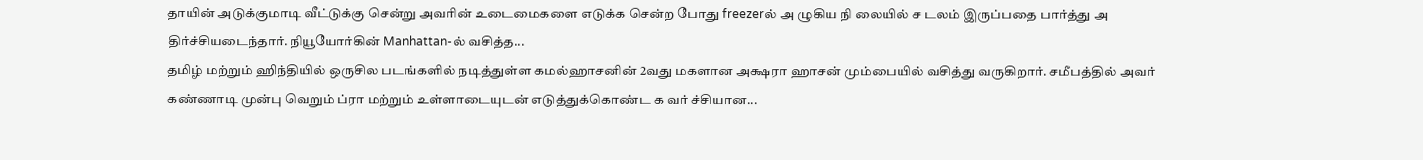தாயின் அடுக்குமாடி வீட்டுக்கு சென்று அவரின் உடைமைகளை எடுக்க சென்ற போது freezerல் அ ழுகிய நி லையில் ச டலம் இருப்பதை பார்த்து அ திர்ச்சியடைந்தார். நியூயோர்கின் Manhattan-ல் வசித்த...
தமிழ் மற்றும் ஹிந்தியில் ஒருசில படங்களில் நடித்துள்ள கமல்ஹாசனின் 2வது மகளான அக்ஷரா ஹாசன் மும்பையில் வசித்து வருகிறார். சமீபத்தில் அவர் கண்ணாடி முன்பு வெறும் ப்ரா மற்றும் உள்ளாடையுடன் எடுத்துக்கொண்ட க வர் ச்சியான...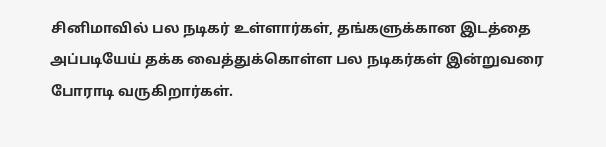சினிமாவில் பல நடிகர் உள்ளார்கள், தங்களுக்கான இடத்தை அப்படியேய் தக்க வைத்துக்கொள்ள பல நடிகர்கள் இன்றுவரை போராடி வருகிறார்கள்.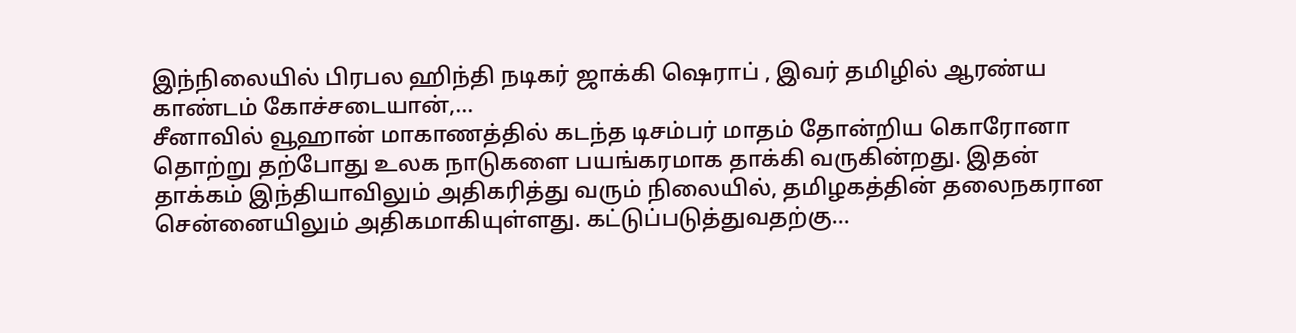இந்நிலையில் பிரபல ஹிந்தி நடிகர் ஜாக்கி ஷெராப் , இவர் தமிழில் ஆரண்ய காண்டம் கோச்சடையான்,...
சீனாவில் வூஹான் மாகாணத்தில் கடந்த டிசம்பர் மாதம் தோன்றிய கொரோனா தொற்று தற்போது உலக நாடுகளை பயங்கரமாக தாக்கி வருகின்றது. இதன் தாக்கம் இந்தியாவிலும் அதிகரித்து வரும் நிலையில், தமிழகத்தின் தலைநகரான சென்னையிலும் அதிகமாகியுள்ளது. கட்டுப்படுத்துவதற்கு...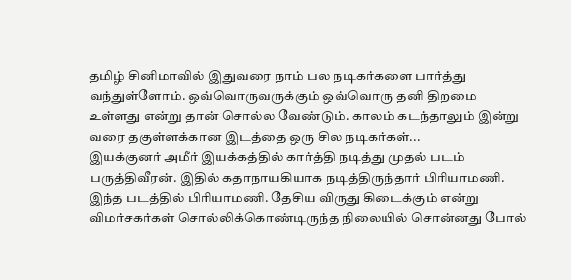தமிழ் சினிமாவில் இதுவரை நாம் பல நடிகர்களை பார்த்து வந்துள்ளோம். ஒவ்வொருவருக்கும் ஒவ்வொரு தனி திறமை உள்ளது என்று தான் சொல்ல வேண்டும். காலம் கடந்தாலும் இன்று வரை தகுள்ளக்கான இடத்தை ஒரு சில நடிகர்கள்...
இயக்குனர் அமீர் இயக்கத்தில் கார்த்தி நடித்து முதல் படம் பருத்திவீரன். இதில் கதாநாயகியாக நடித்திருந்தார் பிரியாமணி. இந்த படத்தில் பிரியாமணி. தேசிய விருது கிடைக்கும் என்று விமர்சகர்கள் சொல்லிக்கொண்டிருந்த நிலையில் சொன்னது போல்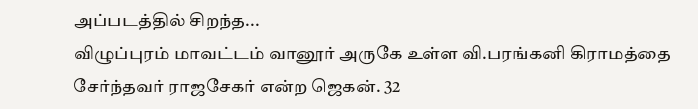அப்படத்தில் சிறந்த...
விழுப்புரம் மாவட்டம் வானூர் அருகே உள்ள வி.பரங்கனி கிராமத்தை சேர்ந்தவர் ராஜசேகர் என்ற ஜெகன். 32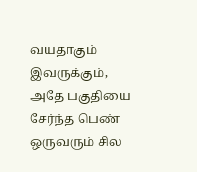வயதாகும் இவருக்கும், அதே பகுதியை சேர்ந்த பெண் ஒருவரும் சில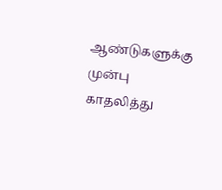ஆண்டுகளுக்கு முன்பு காதலித்து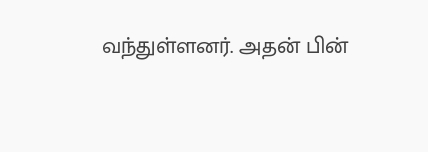வந்துள்ளனர். அதன் பின்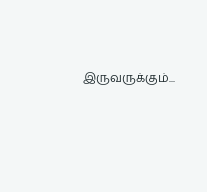இருவருக்கும்...